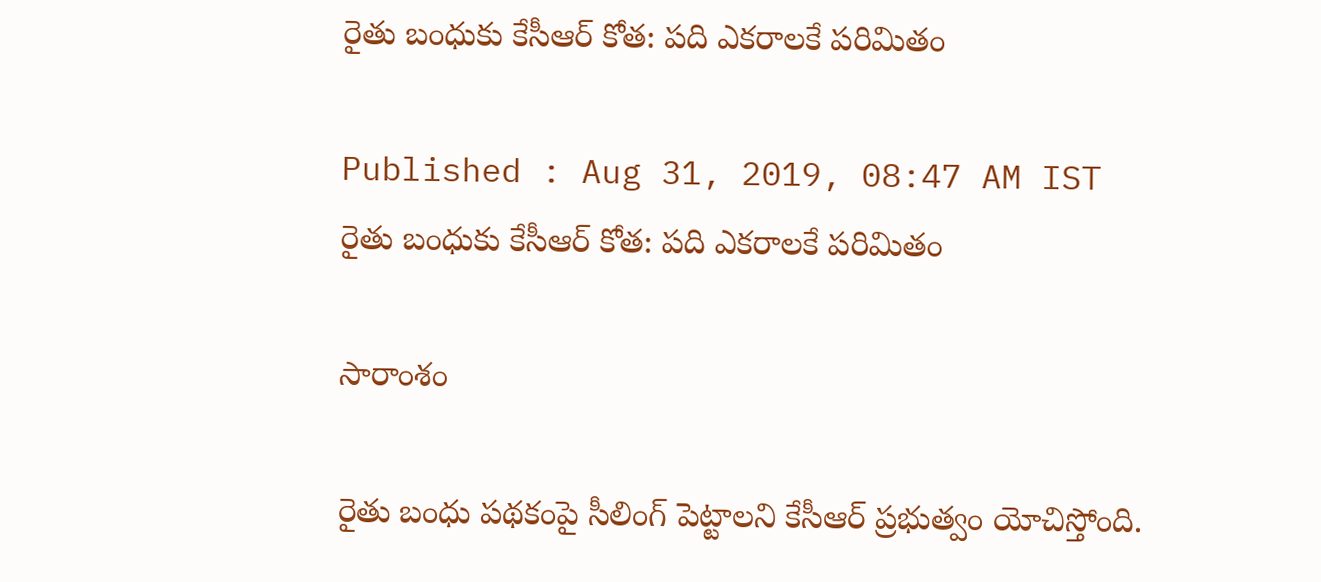రైతు బంధుకు కేసీఆర్ కోత: పది ఎకరాలకే పరిమితం

Published : Aug 31, 2019, 08:47 AM IST
రైతు బంధుకు కేసీఆర్ కోత: పది ఎకరాలకే పరిమితం

సారాంశం

రైతు బంధు పథకంపై సీలింగ్ పెట్టాలని కేసీఆర్ ప్రభుత్వం యోచిస్తోంది.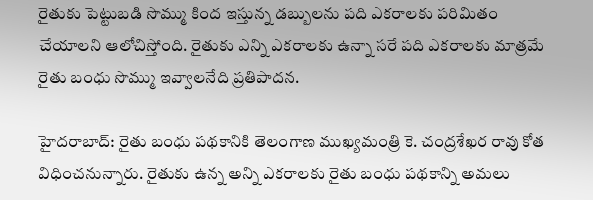రైతుకు పెట్టుబడి సొమ్ము కింద ఇస్తున్న డబ్బులను పది ఎకరాలకు పరిమితం చేయాలని ఆలోచిస్తోంది. రైతుకు ఎన్ని ఎకరాలకు ఉన్నా సరే పది ఎకరాలకు మాత్రమే రైతు బంధు సొమ్ము ఇవ్వాలనేది ప్రతిపాదన.

హైదరాబాద్: రైతు బంధు పథకానికి తెలంగాణ ముఖ్యమంత్రి కె. చంద్రశేఖర రావు కోత విధించనున్నారు. రైతుకు ఉన్న అన్ని ఎకరాలకు రైతు బంధు పథకాన్ని అమలు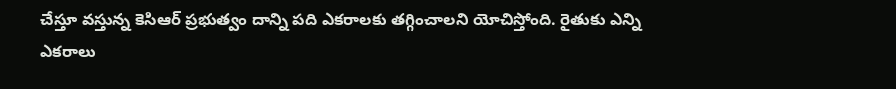చేస్తూ వస్తున్న కెసిఆర్ ప్రభుత్వం దాన్ని పది ఎకరాలకు తగ్గించాలని యోచిస్తోంది. రైతుకు ఎన్ని ఎకరాలు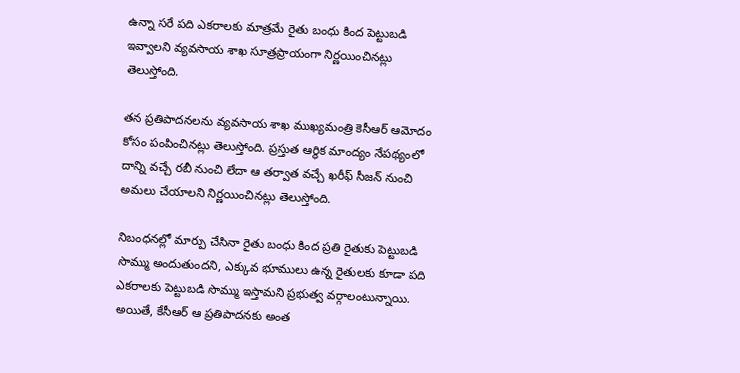ఉన్నా సరే పది ఎకరాలకు మాత్రమే రైతు బంధు కింద పెట్టుబడి ఇవ్వాలని వ్యవసాయ శాఖ సూత్రప్రాయంగా నిర్ణయించినట్లు తెలుస్తోంది.

తన ప్రతిపాదనలను వ్యవసాయ శాఖ ముఖ్యమంత్రి కెసీఆర్ ఆమోదం కోసం పంపించినట్లు తెలుస్తోంది. ప్రస్తుత ఆర్థిక మాంద్యం నేపథ్యంలో దాన్ని వచ్చే రబీ నుంచి లేదా ఆ తర్వాత వచ్చే ఖరీఫ్ సీజన్ నుంచి అమలు చేయాలని నిర్ణయించినట్లు తెలుస్తోంది.

నిబంధనల్లో మార్పు చేసినా రైతు బంధు కింద ప్రతి రైతుకు పెట్టుబడి సొమ్ము అందుతుందని, ఎక్కువ భూములు ఉన్న రైతులకు కూడా పది ఎకరాలకు పెట్టుబడి సొమ్ము ఇస్తామని ప్రభుత్వ వర్గాలంటున్నాయి. అయితే, కేసీఆర్ ఆ ప్రతిపాదనకు అంత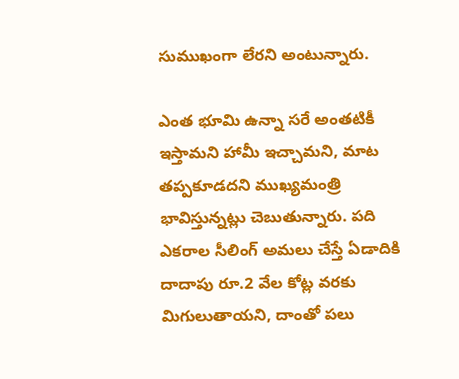సుముఖంగా లేరని అంటున్నారు.

ఎంత భూమి ఉన్నా సరే అంతటికీ ఇస్తామని హామీ ఇచ్చామని, మాట తప్పకూడదని ముఖ్యమంత్రి భావిస్తున్నట్లు చెబుతున్నారు. పది ఎకరాల సీలింగ్ అమలు చేస్తే ఏడాదికి దాదాపు రూ.2 వేల కోట్ల వరకు మిగులుతాయని, దాంతో పలు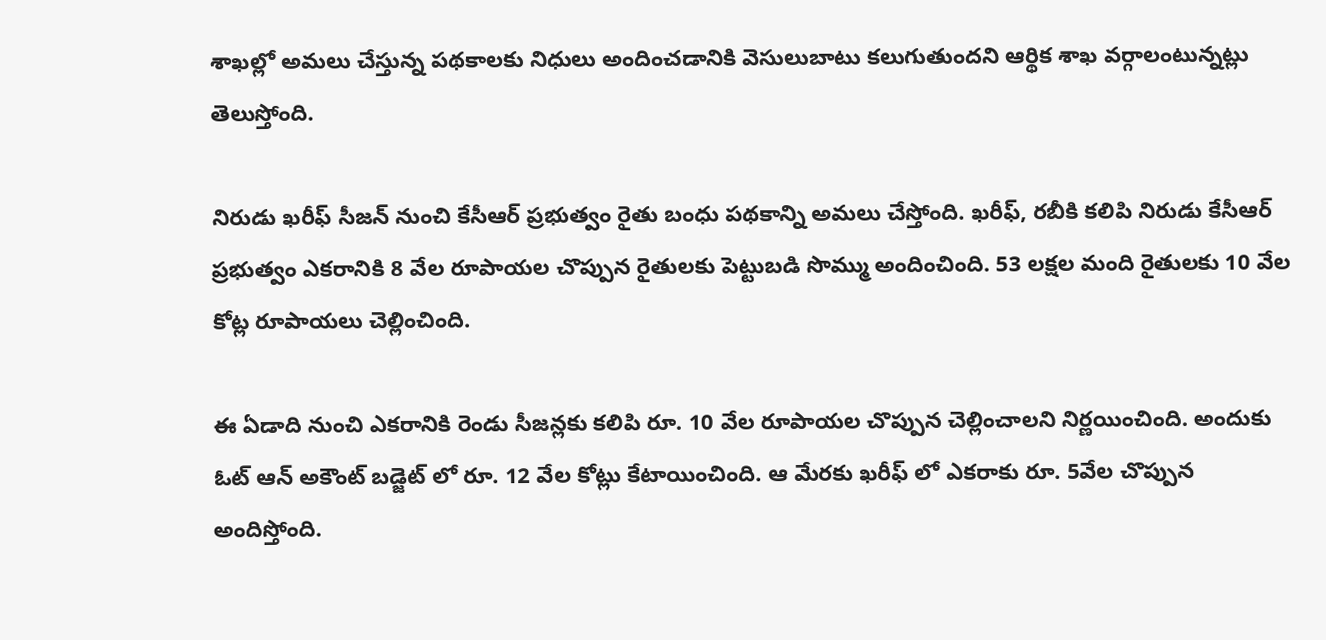శాఖల్లో అమలు చేస్తున్న పథకాలకు నిధులు అందించడానికి వెసులుబాటు కలుగుతుందని ఆర్థిక శాఖ వర్గాలంటున్నట్లు తెలుస్తోంది.

నిరుడు ఖరీఫ్ సీజన్ నుంచి కేసీఆర్ ప్రభుత్వం రైతు బంధు పథకాన్ని అమలు చేస్తోంది. ఖరీఫ్, రబీకి కలిపి నిరుడు కేసీఆర్ ప్రభుత్వం ఎకరానికి 8 వేల రూపాయల చొప్పున రైతులకు పెట్టుబడి సొమ్ము అందించింది. 53 లక్షల మంది రైతులకు 10 వేల కోట్ల రూపాయలు చెల్లించింది.

ఈ ఏడాది నుంచి ఎకరానికి రెండు సీజన్లకు కలిపి రూ. 10 వేల రూపాయల చొప్పున చెల్లించాలని నిర్ణయించింది. అందుకు ఓట్ ఆన్ అకౌంట్ బడ్జెట్ లో రూ. 12 వేల కోట్లు కేటాయించింది. ఆ మేరకు ఖరీఫ్ లో ఎకరాకు రూ. 5వేల చొప్పున అందిస్తోంది.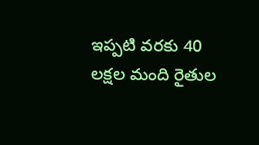ఇప్పటి వరకు 40 లక్షల మంది రైతుల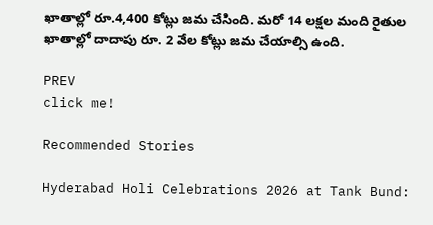ఖాతాల్లో రూ.4,400 కోట్లు జమ చేసింది. మరో 14 లక్షల మంది రైతుల ఖాతాల్లో దాదాపు రూ. 2 వేల కోట్లు జమ చేయాల్సి ఉంది.

PREV
click me!

Recommended Stories

Hyderabad Holi Celebrations 2026 at Tank Bund: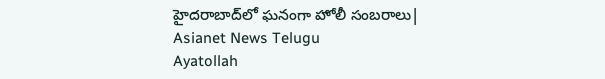హైదరాబాద్‌లో ఘనంగా హోలీ సంబరాలు| Asianet News Telugu
Ayatollah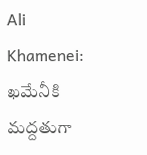Ali Khamenei: ఖమేనీకి మద్దతుగా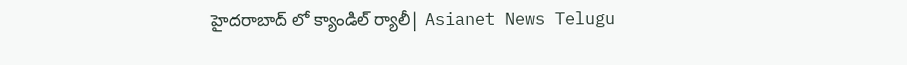హైదరాబాద్ లో క్యాండిల్ ర్యాలీ| Asianet News Telugu